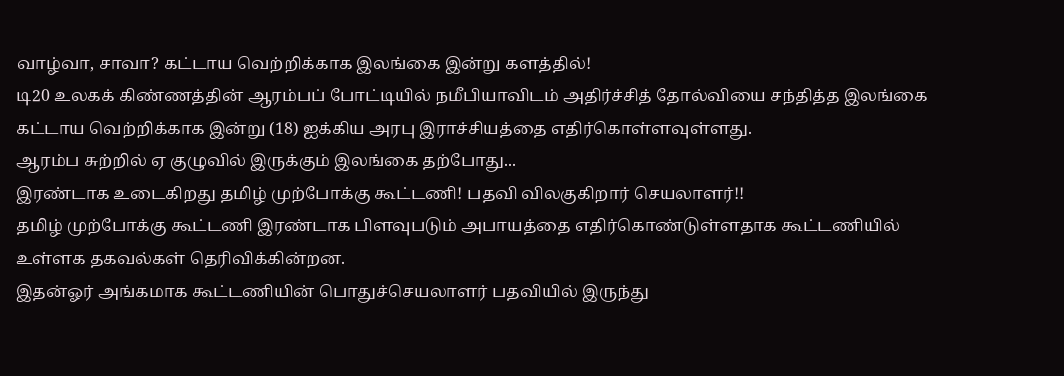வாழ்வா, சாவா? கட்டாய வெற்றிக்காக இலங்கை இன்று களத்தில்!
டி20 உலகக் கிண்ணத்தின் ஆரம்பப் போட்டியில் நமீபியாவிடம் அதிர்ச்சித் தோல்வியை சந்தித்த இலங்கை கட்டாய வெற்றிக்காக இன்று (18) ஐக்கிய அரபு இராச்சியத்தை எதிர்கொள்ளவுள்ளது.
ஆரம்ப சுற்றில் ஏ குழுவில் இருக்கும் இலங்கை தற்போது...
இரண்டாக உடைகிறது தமிழ் முற்போக்கு கூட்டணி! பதவி விலகுகிறார் செயலாளர்!!
தமிழ் முற்போக்கு கூட்டணி இரண்டாக பிளவுபடும் அபாயத்தை எதிர்கொண்டுள்ளதாக கூட்டணியில் உள்ளக தகவல்கள் தெரிவிக்கின்றன.
இதன்ஓர் அங்கமாக கூட்டணியின் பொதுச்செயலாளர் பதவியில் இருந்து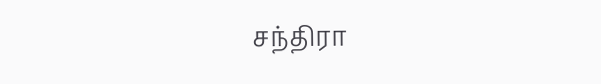சந்திரா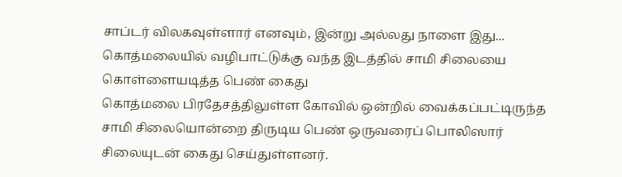சாப்டர் விலகவுள்ளார் எனவும், இன்று அல்லது நாளை இது...
கொத்மலையில் வழிபாட்டுக்கு வந்த இடத்தில் சாமி சிலையை கொள்ளையடித்த பெண் கைது
கொத்மலை பிரதேசத்திலுள்ள கோவில் ஒன்றில் வைக்கப்பட்டிருந்த சாமி சிலையொன்றை திருடிய பெண் ஒருவரைப் பொலிஸார் சிலையுடன் கைது செய்துள்ளனர்.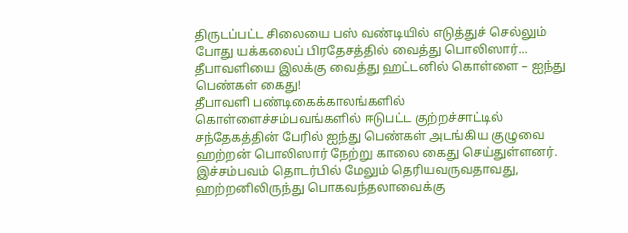திருடப்பட்ட சிலையை பஸ் வண்டியில் எடுத்துச் செல்லும் போது யக்கலைப் பிரதேசத்தில் வைத்து பொலிஸார்...
தீபாவளியை இலக்கு வைத்து ஹட்டனில் கொள்ளை – ஐந்து பெண்கள் கைது!
தீபாவளி பண்டிகைக்காலங்களில் கொள்ளைச்சம்பவங்களில் ஈடுபட்ட குற்றச்சாட்டில் சந்தேகத்தின் பேரில் ஐந்து பெண்கள் அடங்கிய குழுவை ஹற்றன் பொலிஸார் நேற்று காலை கைது செய்துள்ளனர்.
இச்சம்பவம் தொடர்பில் மேலும் தெரியவருவதாவது,
ஹற்றனிலிருந்து பொகவந்தலாவைக்கு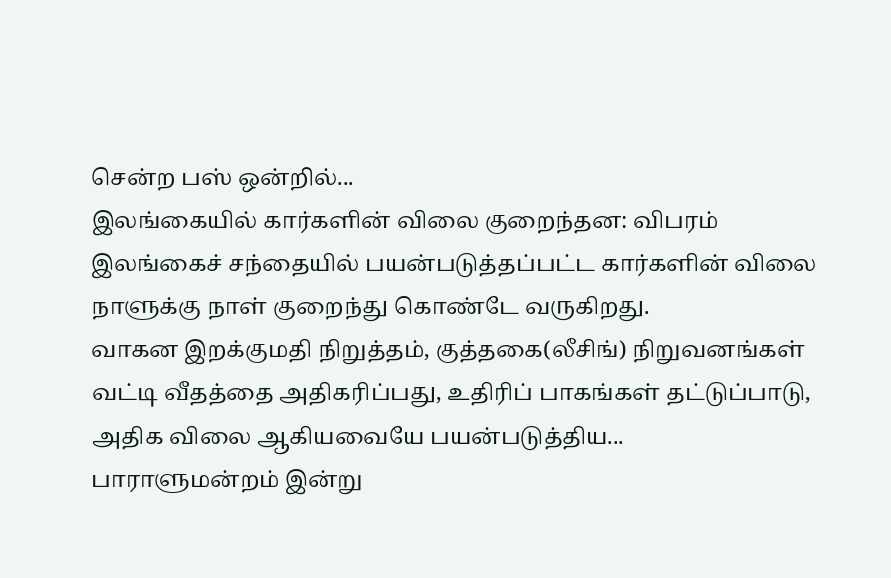சென்ற பஸ் ஒன்றில்...
இலங்கையில் கார்களின் விலை குறைந்தன: விபரம்
இலங்கைச் சந்தையில் பயன்படுத்தப்பட்ட கார்களின் விலை நாளுக்கு நாள் குறைந்து கொண்டே வருகிறது.
வாகன இறக்குமதி நிறுத்தம், குத்தகை(லீசிங்) நிறுவனங்கள் வட்டி வீதத்தை அதிகரிப்பது, உதிரிப் பாகங்கள் தட்டுப்பாடு, அதிக விலை ஆகியவையே பயன்படுத்திய...
பாராளுமன்றம் இன்று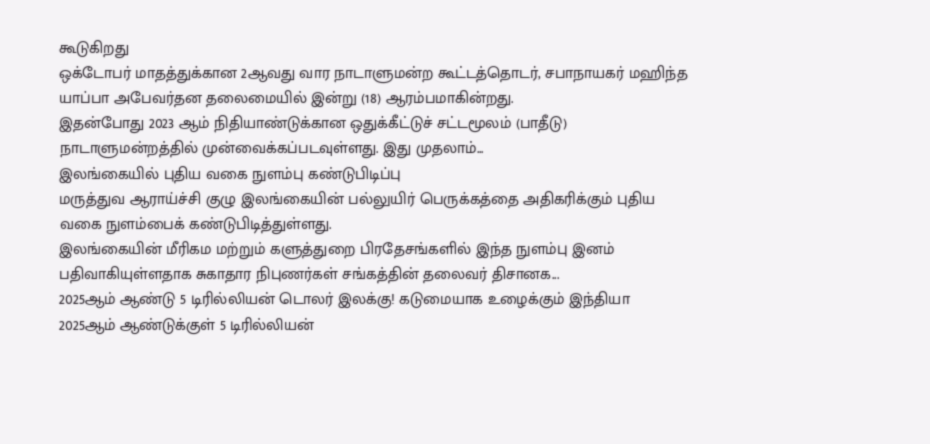கூடுகிறது
ஒக்டோபர் மாதத்துக்கான 2ஆவது வார நாடாளுமன்ற கூட்டத்தொடர், சபாநாயகர் மஹிந்த யாப்பா அபேவர்தன தலைமையில் இன்று (18) ஆரம்பமாகின்றது.
இதன்போது 2023 ஆம் நிதியாண்டுக்கான ஒதுக்கீட்டுச் சட்டமூலம் (பாதீடு) நாடாளுமன்றத்தில் முன்வைக்கப்படவுள்ளது. இது முதலாம்...
இலங்கையில் புதிய வகை நுளம்பு கண்டுபிடிப்பு
மருத்துவ ஆராய்ச்சி குழு இலங்கையின் பல்லுயிர் பெருக்கத்தை அதிகரிக்கும் புதிய வகை நுளம்பைக் கண்டுபிடித்துள்ளது.
இலங்கையின் மீரிகம மற்றும் களுத்துறை பிரதேசங்களில் இந்த நுளம்பு இனம் பதிவாகியுள்ளதாக சுகாதார நிபுணர்கள் சங்கத்தின் தலைவர் திசானக...
2025ஆம் ஆண்டு 5 டிரில்லியன் டொலர் இலக்கு! கடுமையாக உழைக்கும் இந்தியா
2025ஆம் ஆண்டுக்குள் 5 டிரில்லியன்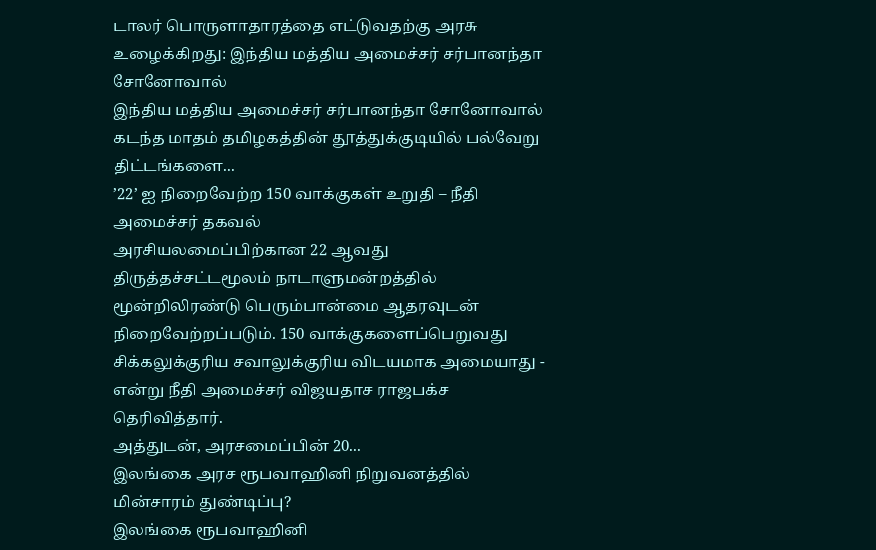டாலர் பொருளாதாரத்தை எட்டுவதற்கு அரசு உழைக்கிறது: இந்திய மத்திய அமைச்சர் சர்பானந்தா சோனோவால்
இந்திய மத்திய அமைச்சர் சர்பானந்தா சோனோவால் கடந்த மாதம் தமிழகத்தின் தூத்துக்குடியில் பல்வேறு திட்டங்களை...
’22’ ஐ நிறைவேற்ற 150 வாக்குகள் உறுதி – நீதி அமைச்சர் தகவல்
அரசியலமைப்பிற்கான 22 ஆவது திருத்தச்சட்டமூலம் நாடாளுமன்றத்தில் மூன்றிலிரண்டு பெரும்பான்மை ஆதரவுடன் நிறைவேற்றப்படும். 150 வாக்குகளைப்பெறுவது சிக்கலுக்குரிய சவாலுக்குரிய விடயமாக அமையாது - என்று நீதி அமைச்சர் விஜயதாச ராஜபக்ச தெரிவித்தார்.
அத்துடன், அரசமைப்பின் 20...
இலங்கை அரச ரூபவாஹினி நிறுவனத்தில் மின்சாரம் துண்டிப்பு?
இலங்கை ரூபவாஹினி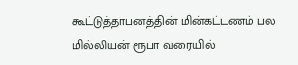கூட்டுத்தாபனத்தின் மின்கட்டணம் பல மில்லியன் ரூபா வரையில்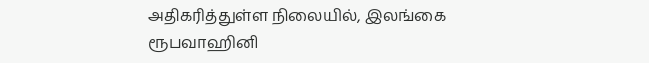அதிகரித்துள்ள நிலையில், இலங்கை ரூபவாஹினி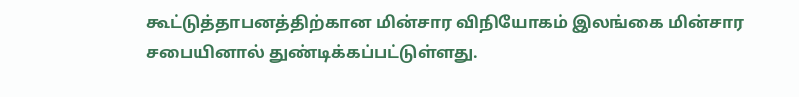கூட்டுத்தாபனத்திற்கான மின்சார விநியோகம் இலங்கை மின்சார சபையினால் துண்டிக்கப்பட்டுள்ளது.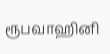ரூபவாஹினி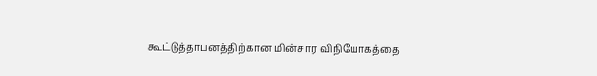கூட்டுத்தாபனத்திற்கான மின்சார விநியோகத்தை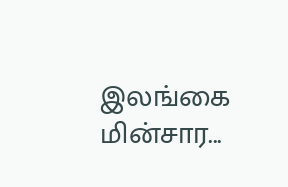இலங்கை மின்சார...